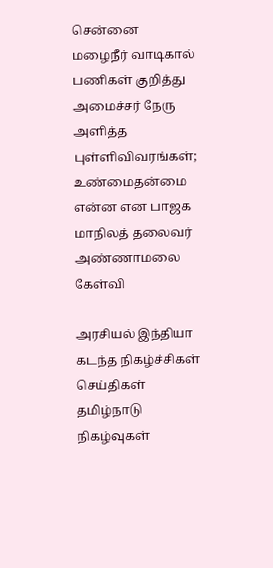சென்னை மழைநீர் வாடிகால் பணிகள் குறித்து அமைச்சர் நேரு அளித்த புள்ளிவிவரங்கள்; உண்மைதன்மை என்ன என பாஜக மாநிலத் தலைவர் அண்ணாமலை கேள்வி

அரசியல் இந்தியா கடந்த நிகழ்ச்சிகள் செய்திகள் தமிழ்நாடு நிகழ்வுகள்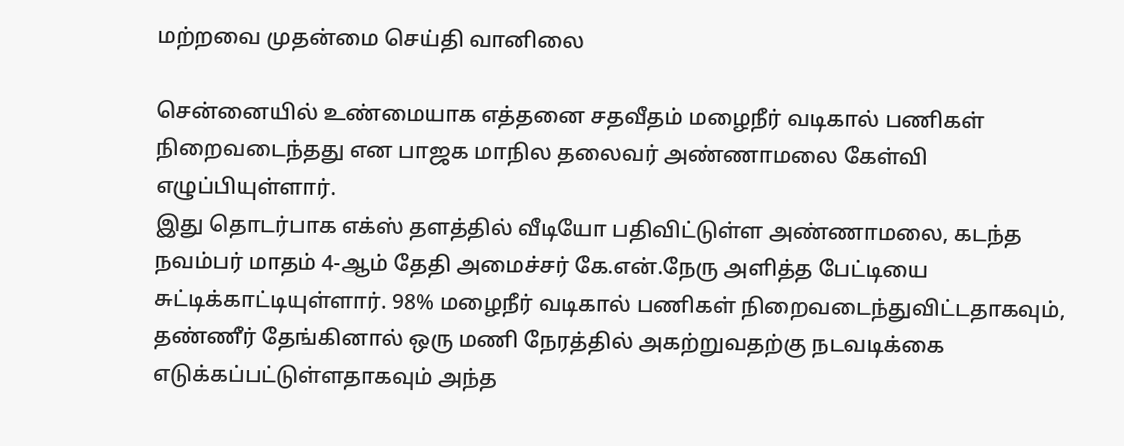மற்றவை முதன்மை செய்தி வானிலை

சென்னையில் உண்மையாக எத்தனை சதவீதம் மழைநீர் வடிகால் பணிகள் நிறைவடைந்தது என பாஜக மாநில தலைவர் அண்ணாமலை கேள்வி எழுப்பியுள்ளார்.
இது தொடர்பாக எக்ஸ் தளத்தில் வீடியோ பதிவிட்டுள்ள அண்ணாமலை, கடந்த நவம்பர் மாதம் 4-ஆம் தேதி அமைச்சர் கே.என்.நேரு அளித்த பேட்டியை சுட்டிக்காட்டியுள்ளார். 98% மழைநீர் வடிகால் பணிகள் நிறைவடைந்துவிட்டதாகவும், தண்ணீர் தேங்கினால் ஒரு மணி நேரத்தில் அகற்றுவதற்கு நடவடிக்கை எடுக்கப்பட்டுள்ளதாகவும் அந்த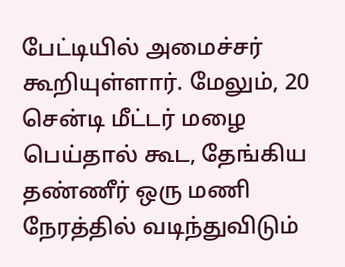பேட்டியில் அமைச்சர் கூறியுள்ளார். மேலும், 20 சென்டி மீட்டர் மழை பெய்தால் கூட, தேங்கிய தண்ணீர் ஒரு மணி நேரத்தில் வடிந்துவிடும்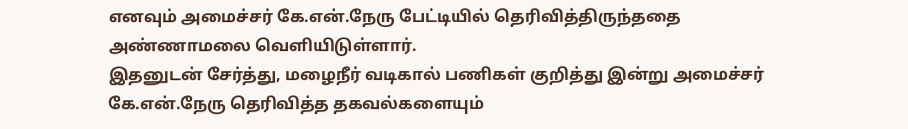எனவும் அமைச்சர் கே.என்.நேரு பேட்டியில் தெரிவித்திருந்ததை அண்ணாமலை வெளியிடுள்ளார்.
இதனுடன் சேர்த்து, மழைநீர் வடிகால் பணிகள் குறித்து இன்று அமைச்சர் கே.என்.நேரு தெரிவித்த தகவல்களையும்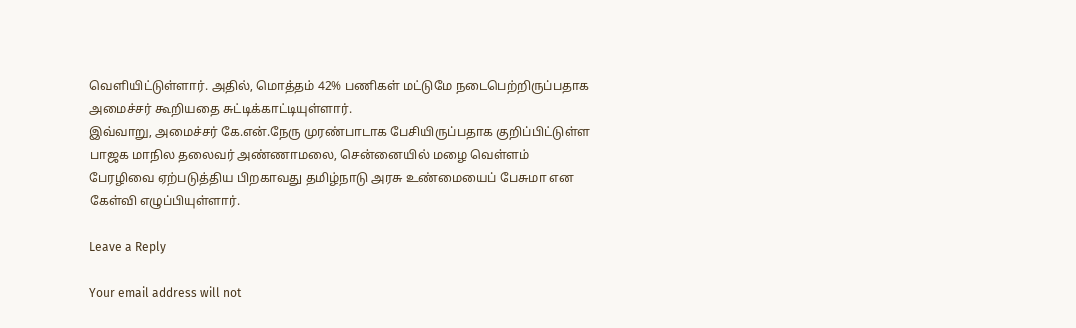வெளியிட்டுள்ளார். அதில், மொத்தம் 42% பணிகள் மட்டுமே நடைபெற்றிருப்பதாக அமைச்சர் கூறியதை சுட்டிக்காட்டியுள்ளார்.
இவ்வாறு, அமைச்சர் கே.என்.நேரு முரண்பாடாக பேசியிருப்பதாக குறிப்பிட்டுள்ள பாஜக மாநில தலைவர் அண்ணாமலை, சென்னையில் மழை வெள்ளம் பேரழிவை ஏற்படுத்திய பிறகாவது தமிழ்நாடு அரசு உண்மையைப் பேசுமா என கேள்வி எழுப்பியுள்ளார்.

Leave a Reply

Your email address will not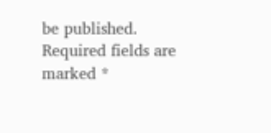be published. Required fields are marked *